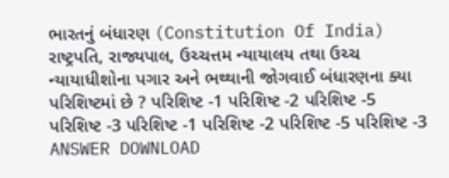ભારતનું બંધારણ (Constitution Of India) રાષ્ટ્રપતિ, રાજ્યપાલ, ઉચ્ચત્તમ ન્યાયાલય તથા ઉચ્ચ ન્યાયાધીશોના પગાર અને ભથ્થાની જોગવાઈ બંધારણના ક્યા પરિશિષ્ટમાં છે ? પરિશિષ્ટ -1 પરિશિષ્ટ -2 પરિશિષ્ટ -5 પરિશિષ્ટ -3 પરિશિષ્ટ -1 પરિશિષ્ટ -2 પરિશિષ્ટ -5 પરિશિષ્ટ -3 ANSWER DOWNLOAD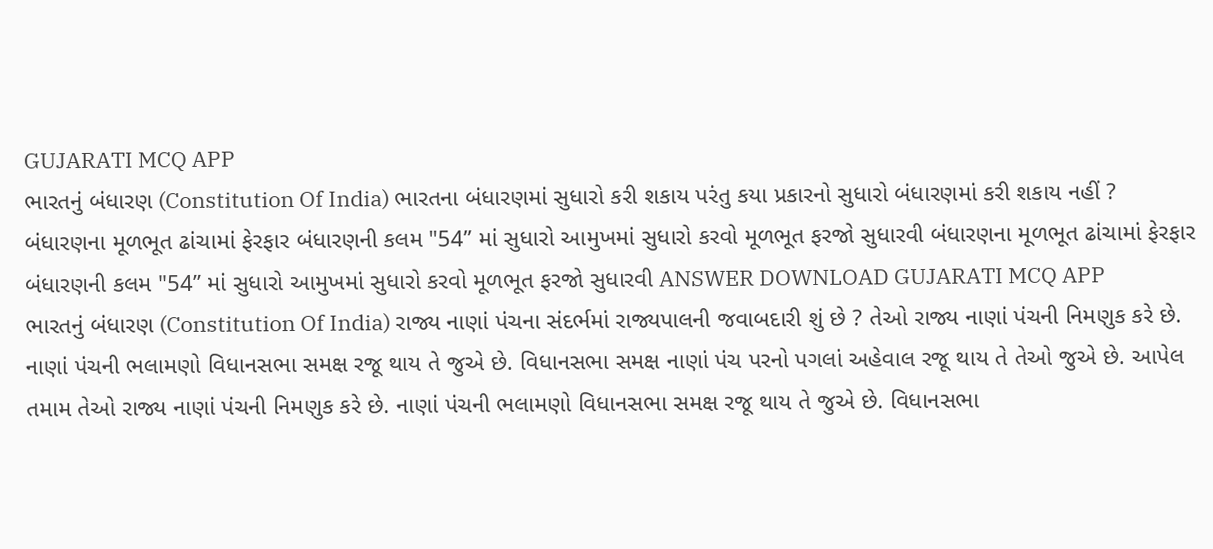GUJARATI MCQ APP
ભારતનું બંધારણ (Constitution Of India) ભારતના બંધારણમાં સુધારો કરી શકાય પરંતુ કયા પ્રકારનો સુધારો બંધારણમાં કરી શકાય નહીં ? બંધારણના મૂળભૂત ઢાંચામાં ફેરફાર બંધારણની કલમ "54” માં સુધારો આમુખમાં સુધારો કરવો મૂળભૂત ફરજો સુધારવી બંધારણના મૂળભૂત ઢાંચામાં ફેરફાર બંધારણની કલમ "54” માં સુધારો આમુખમાં સુધારો કરવો મૂળભૂત ફરજો સુધારવી ANSWER DOWNLOAD GUJARATI MCQ APP
ભારતનું બંધારણ (Constitution Of India) રાજ્ય નાણાં પંચના સંદર્ભમાં રાજ્યપાલની જવાબદારી શું છે ? તેઓ રાજ્ય નાણાં પંચની નિમણુક કરે છે. નાણાં પંચની ભલામણો વિધાનસભા સમક્ષ રજૂ થાય તે જુએ છે. વિધાનસભા સમક્ષ નાણાં પંચ પરનો પગલાં અહેવાલ રજૂ થાય તે તેઓ જુએ છે. આપેલ તમામ તેઓ રાજ્ય નાણાં પંચની નિમણુક કરે છે. નાણાં પંચની ભલામણો વિધાનસભા સમક્ષ રજૂ થાય તે જુએ છે. વિધાનસભા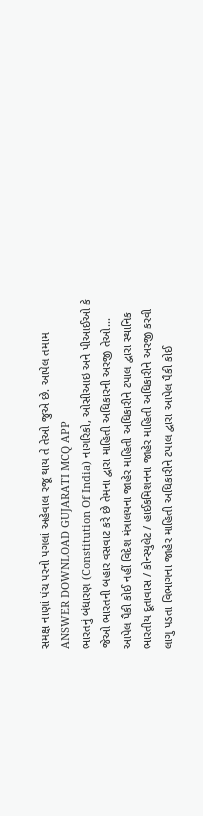સમક્ષ નાણાં પંચ પરનો પગલાં અહેવાલ રજૂ થાય તે તેઓ જુએ છે. આપેલ તમામ ANSWER DOWNLOAD GUJARATI MCQ APP
ભારતનું બંધારણ (Constitution Of India) નાગરિકો, ઓસીઆઇ અને પીઆઈઓ કે જેઓ ભારતની બહાર વસવાટ કરે છે તેમના દ્વારા માહિતી અધિકારની અરજી તેઓ... આપેલ પૈકી કોઈ નહીં વિદેશ મંત્રાલયના જાહેર માહિતી અધિકારીને ટપાલ દ્વારા સ્થાનિક ભારતીય દૂતાવાસ / કોન્સ્યુલેટ / હાઈકમિશનના જાહેર માહિતી અધિકારીને અરજી કરવી લાગુ પડતા વિભાગના જાહેર માહિતી અધિકારીને ટપાલ દ્વારા આપેલ પૈકી કોઈ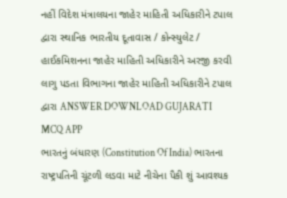નહીં વિદેશ મંત્રાલયના જાહેર માહિતી અધિકારીને ટપાલ દ્વારા સ્થાનિક ભારતીય દૂતાવાસ / કોન્સ્યુલેટ / હાઈકમિશનના જાહેર માહિતી અધિકારીને અરજી કરવી લાગુ પડતા વિભાગના જાહેર માહિતી અધિકારીને ટપાલ દ્વારા ANSWER DOWNLOAD GUJARATI MCQ APP
ભારતનું બંધારણ (Constitution Of India) ભારતના રાષ્ટ્રપતિની ચૂંટળી લડવા માટે નીચેના પૈકી શું આવશ્યક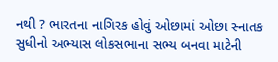નથી ? ભારતના નાગિરક હોવું ઓછામાં ઓછા સ્નાતક સુધીનો અભ્યાસ લોકસભાના સભ્ય બનવા માટેની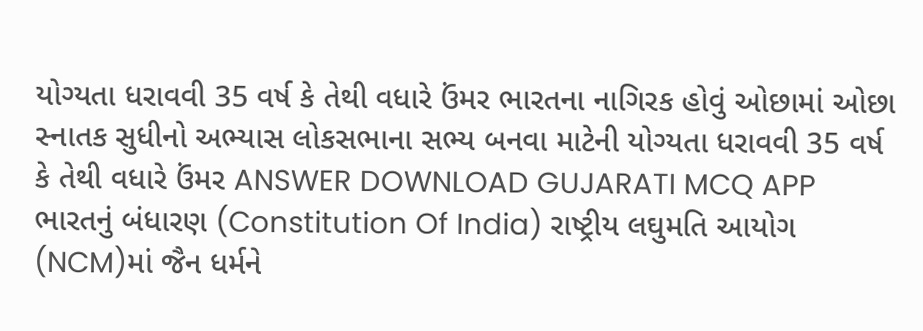યોગ્યતા ધરાવવી 35 વર્ષ કે તેથી વધારે ઉંમર ભારતના નાગિરક હોવું ઓછામાં ઓછા સ્નાતક સુધીનો અભ્યાસ લોકસભાના સભ્ય બનવા માટેની યોગ્યતા ધરાવવી 35 વર્ષ કે તેથી વધારે ઉંમર ANSWER DOWNLOAD GUJARATI MCQ APP
ભારતનું બંધારણ (Constitution Of India) રાષ્ટ્રીય લઘુમતિ આયોગ (NCM)માં જૈન ધર્મને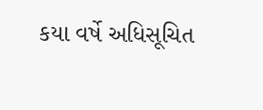કયા વર્ષે અધિસૂચિત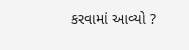કરવામાં આવ્યો ?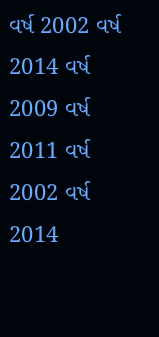વર્ષ 2002 વર્ષ 2014 વર્ષ 2009 વર્ષ 2011 વર્ષ 2002 વર્ષ 2014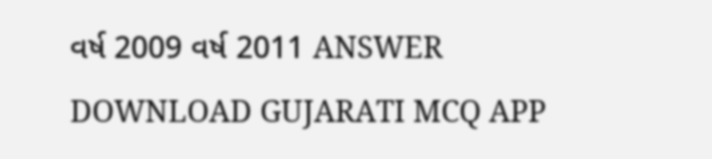વર્ષ 2009 વર્ષ 2011 ANSWER DOWNLOAD GUJARATI MCQ APP